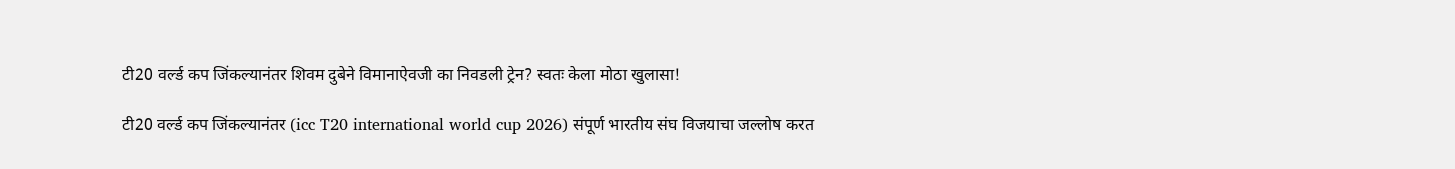टी20 वर्ल्ड कप जिंकल्यानंतर शिवम दुबेने विमानाऐवजी का निवडली ट्रेन? स्वतः केला मोठा खुलासा!

टी20 वर्ल्ड कप जिंकल्यानंतर (icc T20 international world cup 2026) संपूर्ण भारतीय संघ विजयाचा जल्लोष करत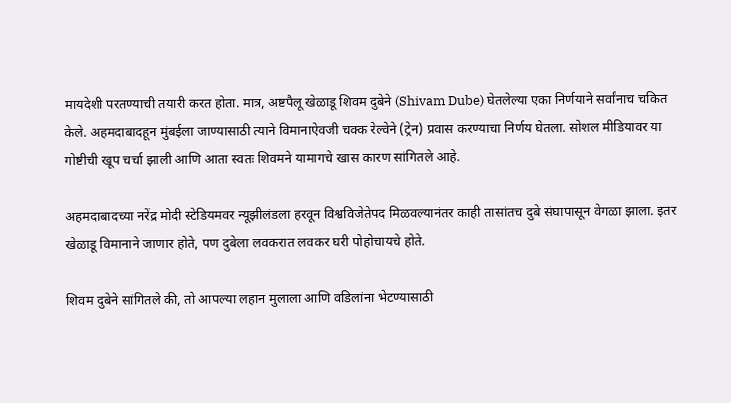मायदेशी परतण्याची तयारी करत होता. मात्र, अष्टपैलू खेळाडू शिवम दुबेने (Shivam Dube) घेतलेल्या एका निर्णयाने सर्वांनाच चकित केले. अहमदाबादहून मुंबईला जाण्यासाठी त्याने विमानाऐवजी चक्क रेल्वेने (ट्रेन) प्रवास करण्याचा निर्णय घेतला. सोशल मीडियावर या गोष्टीची खूप चर्चा झाली आणि आता स्वतः शिवमने यामागचे खास कारण सांगितले आहे.

अहमदाबादच्या नरेंद्र मोदी स्टेडियमवर न्यूझीलंडला हरवून विश्वविजेतेपद मिळवल्यानंतर काही तासांतच दुबे संघापासून वेगळा झाला. इतर खेळाडू विमानाने जाणार होते, पण दुबेला लवकरात लवकर घरी पोहोचायचे होते.

शिवम दुबेने सांगितले की, तो आपल्या लहान मुलाला आणि वडिलांना भेटण्यासाठी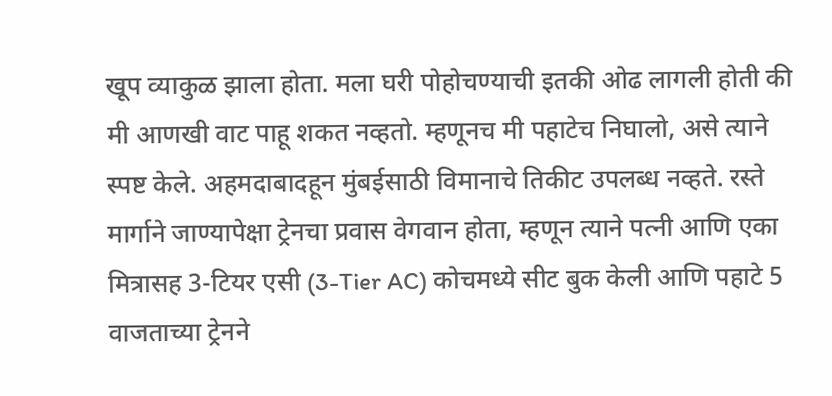खूप व्याकुळ झाला होता. मला घरी पोहोचण्याची इतकी ओढ लागली होती की मी आणखी वाट पाहू शकत नव्हतो. म्हणूनच मी पहाटेच निघालो, असे त्याने स्पष्ट केले. अहमदाबादहून मुंबईसाठी विमानाचे तिकीट उपलब्ध नव्हते. रस्ते मार्गाने जाण्यापेक्षा ट्रेनचा प्रवास वेगवान होता, म्हणून त्याने पत्नी आणि एका मित्रासह 3-टियर एसी (3-Tier AC) कोचमध्ये सीट बुक केली आणि पहाटे 5 वाजताच्या ट्रेनने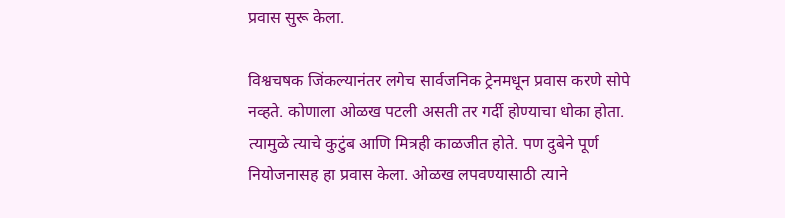प्रवास सुरू केला.

विश्वचषक जिंकल्यानंतर लगेच सार्वजनिक ट्रेनमधून प्रवास करणे सोपे नव्हते. कोणाला ओळख पटली असती तर गर्दी होण्याचा धोका होता. त्यामुळे त्याचे कुटुंब आणि मित्रही काळजीत होते. पण दुबेने पूर्ण नियोजनासह हा प्रवास केला. ओळख लपवण्यासाठी त्याने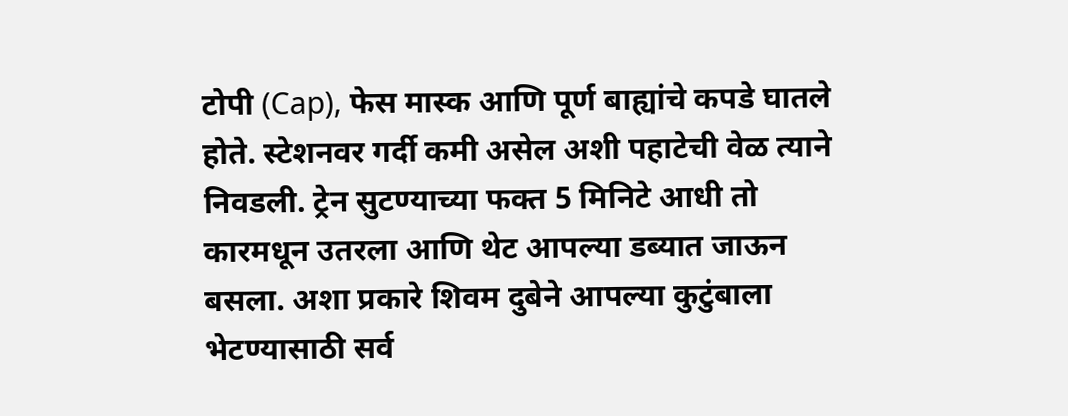टोपी (Cap), फेस मास्क आणि पूर्ण बाह्यांचे कपडे घातले होते. स्टेशनवर गर्दी कमी असेल अशी पहाटेची वेळ त्याने निवडली. ट्रेन सुटण्याच्या फक्त 5 मिनिटे आधी तो कारमधून उतरला आणि थेट आपल्या डब्यात जाऊन बसला. अशा प्रकारे शिवम दुबेने आपल्या कुटुंबाला भेटण्यासाठी सर्व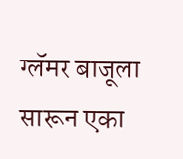ग्लॅमर बाजूला सारून एका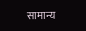सामान्य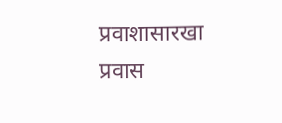प्रवाशासारखा प्रवास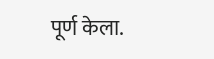पूर्ण केला.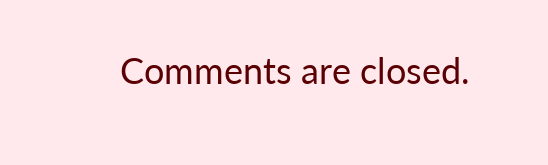Comments are closed.